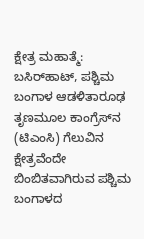ಕ್ಷೇತ್ರ ಮಹಾತ್ಮೆ: ಬಸಿರ್‌ಹಾಟ್, ಪಶ್ಚಿಮ ಬಂಗಾಳ ಆಡಳಿತಾರೂಢ ತೃಣಮೂಲ ಕಾಂಗ್ರೆಸ್‌ನ (ಟಿಎಂಸಿ) ಗೆಲುವಿನ ಕ್ಷೇತ್ರವೆಂದೇ ಬಿಂಬಿತವಾಗಿರುವ ಪಶ್ಚಿಮ ಬಂಗಾಳದ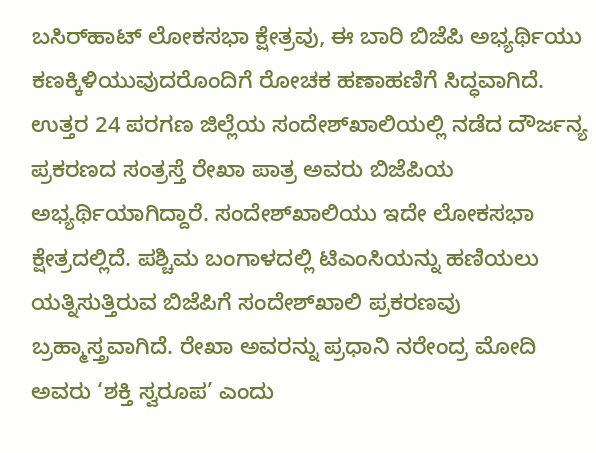ಬಸಿರ್‌ಹಾಟ್ ಲೋಕಸಭಾ ಕ್ಷೇತ್ರವು, ಈ ಬಾರಿ ಬಿಜೆಪಿ ಅಭ್ಯರ್ಥಿಯು ಕಣಕ್ಕಿಳಿಯುವುದರೊಂದಿಗೆ ರೋಚಕ ಹಣಾಹಣಿಗೆ ಸಿದ್ಧವಾಗಿದೆ. ಉತ್ತರ 24 ಪರಗಣ ಜಿಲ್ಲೆಯ ಸಂದೇಶ್‌ಖಾಲಿಯಲ್ಲಿ ನಡೆದ ದೌರ್ಜನ್ಯ ಪ್ರಕರಣದ ಸಂತ್ರಸ್ತೆ ರೇಖಾ ಪಾತ್ರ ಅವರು ಬಿಜೆಪಿಯ ಅಭ್ಯರ್ಥಿಯಾಗಿದ್ದಾರೆ. ಸಂದೇಶ್‌ಖಾಲಿಯು ಇದೇ ಲೋಕಸಭಾ ಕ್ಷೇತ್ರದಲ್ಲಿದೆ. ಪಶ್ಚಿಮ ಬಂಗಾಳದಲ್ಲಿ ಟಿಎಂಸಿಯನ್ನು ಹಣಿಯಲು ಯತ್ನಿಸುತ್ತಿರುವ ಬಿಜೆಪಿಗೆ ಸಂದೇಶ್‌ಖಾಲಿ ಪ್ರಕರಣವು ಬ್ರಹ್ಮಾಸ್ತ್ರವಾಗಿದೆ. ರೇಖಾ ಅವರನ್ನು ಪ್ರಧಾನಿ ನರೇಂದ್ರ ಮೋದಿ ಅವರು ‘ಶಕ್ತಿ ಸ್ವರೂಪ’ ಎಂದು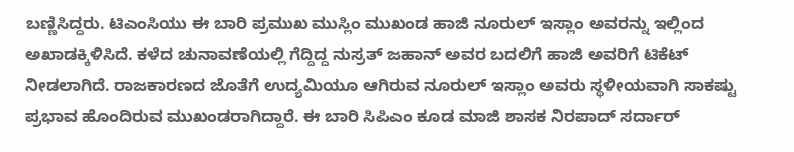ಬಣ್ಣಿಸಿದ್ದರು. ಟಿಎಂಸಿಯು ಈ ಬಾರಿ ಪ್ರಮುಖ ಮುಸ್ಲಿಂ ಮುಖಂಡ ಹಾಜಿ ನೂರುಲ್‌ ಇಸ್ಲಾಂ ಅವರನ್ನು ಇಲ್ಲಿಂದ ಅಖಾಡಕ್ಕಿಳಿಸಿದೆ. ಕಳೆದ ಚುನಾವಣೆಯಲ್ಲಿ ಗೆದ್ದಿದ್ದ ನುಸ್ರತ್‌ ಜಹಾನ್‌ ಅವರ ಬದಲಿಗೆ ಹಾಜಿ ಅವರಿಗೆ ಟಿಕೆಟ್‌ ನೀಡಲಾಗಿದೆ. ರಾಜಕಾರಣದ ಜೊತೆಗೆ ಉದ್ಯಮಿಯೂ ಆಗಿರುವ ನೂರುಲ್‌ ಇಸ್ಲಾಂ ಅವರು ಸ್ಥಳೀಯವಾಗಿ ಸಾಕಷ್ಟು ಪ್ರಭಾವ ಹೊಂದಿರುವ ಮುಖಂಡರಾಗಿದ್ದಾರೆ. ಈ ಬಾರಿ ಸಿಪಿಎಂ ಕೂಡ ಮಾಜಿ ಶಾಸಕ ನಿರಪಾದ್‌ ಸರ್ದಾರ್‌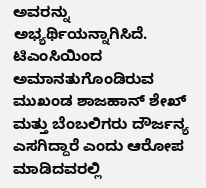ಅವರನ್ನು ಅಭ್ಯರ್ಥಿಯನ್ನಾಗಿಸಿದೆ. ಟಿಎಂಸಿಯಿಂದ ಅಮಾನತುಗೊಂಡಿರುವ ಮುಖಂಡ ಶಾಜಹಾನ್ ಶೇಖ್ ಮತ್ತು ಬೆಂಬಲಿಗರು ದೌರ್ಜನ್ಯ ಎಸಗಿದ್ದಾರೆ ಎಂದು ಆರೋಪ ಮಾಡಿದವರಲ್ಲಿ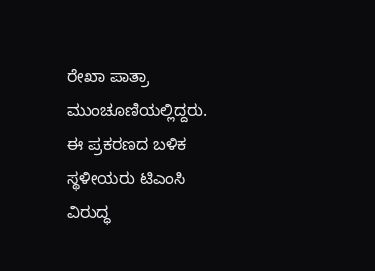ರೇಖಾ ಪಾತ್ರಾ ಮುಂಚೂಣಿಯಲ್ಲಿದ್ದರು. ಈ ಪ್ರಕರಣದ ಬಳಿಕ ಸ್ಥಳೀಯರು ಟಿಎಂಸಿ ವಿರುದ್ಧ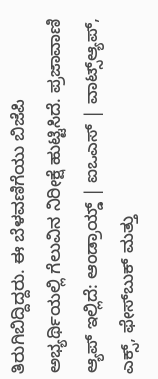ತಿರುಗಿಬಿದ್ದಿದ್ದರು. ಈ ಬೆಳವಣಿಗೆಯು ಬಿಜೆಪಿ ಅಭ್ಯರ್ಥಿಯಲ್ಲಿ ಗೆಲುವಿನ ನಿರೀಕ್ಷೆ ಹುಟ್ಟಿಸಿದೆ. ಪ್ರಜಾವಾಣಿ ಆ್ಯಪ್ ಇಲ್ಲಿದೆ: ಆಂಡ್ರಾಯ್ಡ್ | ಐಒಎಸ್ | ವಾಟ್ಸ್ಆ್ಯಪ್, ಎಕ್ಸ್, ಫೇಸ್‌ಬುಕ್ ಮತ್ತು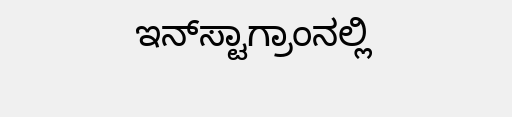ಇನ್‌ಸ್ಟಾಗ್ರಾಂನಲ್ಲಿ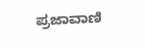ಪ್ರಜಾವಾಣಿ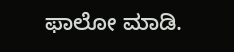ಫಾಲೋ ಮಾಡಿ.